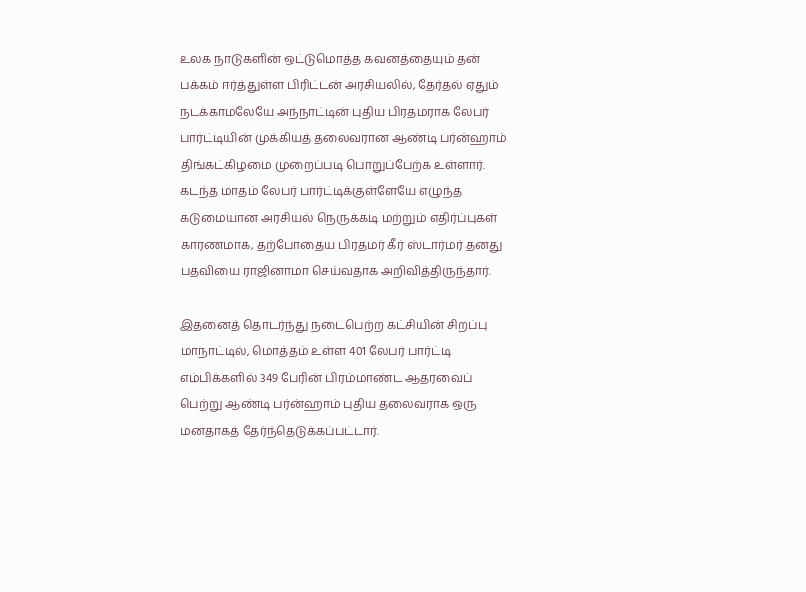உலக நாடுகளின் ஒட்டுமொத்த கவனத்தையும் தன் பக்கம் ஈர்த்துள்ள பிரிட்டன் அரசியலில், தேர்தல் ஏதும் நடக்காமலேயே அந்நாட்டின் புதிய பிரதமராக லேபர் பார்ட்டியின் முக்கியத் தலைவரான ஆண்டி பர்ன்ஹாம் திங்கட்கிழமை முறைப்படி பொறுப்பேற்க உள்ளார். கடந்த மாதம் லேபர் பார்ட்டிக்குள்ளேயே எழுந்த கடுமையான அரசியல் நெருக்கடி மற்றும் எதிர்ப்புகள் காரணமாக, தற்போதைய பிரதமர் கீர் ஸ்டார்மர் தனது பதவியை ராஜினாமா செய்வதாக அறிவித்திருந்தார்.

இதனைத் தொடர்ந்து நடைபெற்ற கட்சியின் சிறப்பு மாநாட்டில், மொத்தம் உள்ள 401 லேபர் பார்ட்டி எம்பிக்களில் 349 பேரின் பிரம்மாண்ட ஆதரவைப் பெற்று ஆண்டி பர்ன்ஹாம் புதிய தலைவராக ஒரு மனதாகத் தேர்ந்தெடுக்கப்பட்டார்.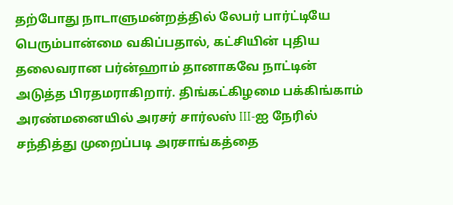தற்போது நாடாளுமன்றத்தில் லேபர் பார்ட்டியே பெரும்பான்மை வகிப்பதால், கட்சியின் புதிய தலைவரான பர்ன்ஹாம் தானாகவே நாட்டின் அடுத்த பிரதமராகிறார். திங்கட்கிழமை பக்கிங்காம் அரண்மனையில் அரசர் சார்லஸ் III-ஐ நேரில் சந்தித்து முறைப்படி அரசாங்கத்தை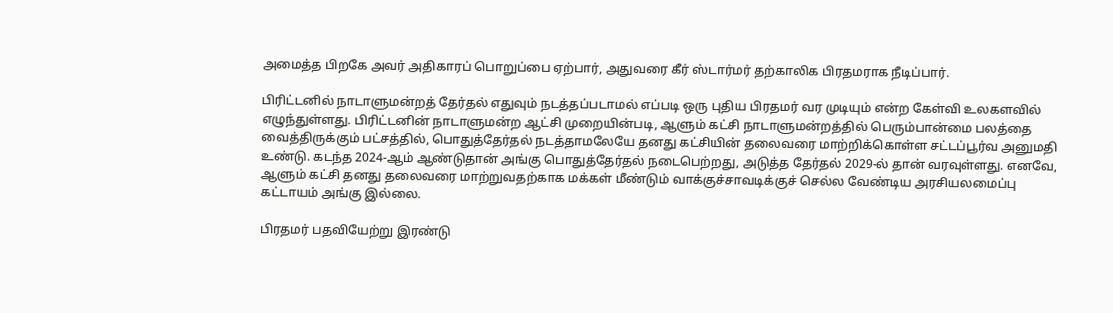அமைத்த பிறகே அவர் அதிகாரப் பொறுப்பை ஏற்பார், அதுவரை கீர் ஸ்டார்மர் தற்காலிக பிரதமராக நீடிப்பார்.

பிரிட்டனில் நாடாளுமன்றத் தேர்தல் எதுவும் நடத்தப்படாமல் எப்படி ஒரு புதிய பிரதமர் வர முடியும் என்ற கேள்வி உலகளவில் எழுந்துள்ளது. பிரிட்டனின் நாடாளுமன்ற ஆட்சி முறையின்படி, ஆளும் கட்சி நாடாளுமன்றத்தில் பெரும்பான்மை பலத்தை வைத்திருக்கும் பட்சத்தில், பொதுத்தேர்தல் நடத்தாமலேயே தனது கட்சியின் தலைவரை மாற்றிக்கொள்ள சட்டப்பூர்வ அனுமதி உண்டு. கடந்த 2024-ஆம் ஆண்டுதான் அங்கு பொதுத்தேர்தல் நடைபெற்றது, அடுத்த தேர்தல் 2029-ல் தான் வரவுள்ளது. எனவே, ஆளும் கட்சி தனது தலைவரை மாற்றுவதற்காக மக்கள் மீண்டும் வாக்குச்சாவடிக்குச் செல்ல வேண்டிய அரசியலமைப்பு கட்டாயம் அங்கு இல்லை.

பிரதமர் பதவியேற்று இரண்டு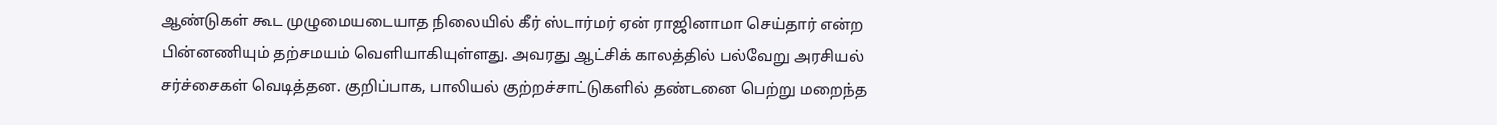ஆண்டுகள் கூட முழுமையடையாத நிலையில் கீர் ஸ்டார்மர் ஏன் ராஜினாமா செய்தார் என்ற பின்னணியும் தற்சமயம் வெளியாகியுள்ளது. அவரது ஆட்சிக் காலத்தில் பல்வேறு அரசியல் சர்ச்சைகள் வெடித்தன. குறிப்பாக, பாலியல் குற்றச்சாட்டுகளில் தண்டனை பெற்று மறைந்த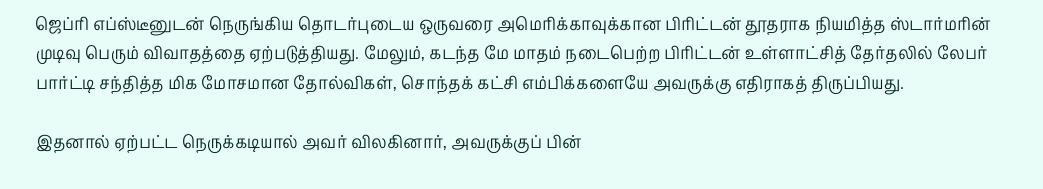ஜெப்ரி எப்ஸ்டீனுடன் நெருங்கிய தொடர்புடைய ஒருவரை அமெரிக்காவுக்கான பிரிட்டன் தூதராக நியமித்த ஸ்டார்மரின் முடிவு பெரும் விவாதத்தை ஏற்படுத்தியது. மேலும், கடந்த மே மாதம் நடைபெற்ற பிரிட்டன் உள்ளாட்சித் தேர்தலில் லேபர் பார்ட்டி சந்தித்த மிக மோசமான தோல்விகள், சொந்தக் கட்சி எம்பிக்களையே அவருக்கு எதிராகத் திருப்பியது.

இதனால் ஏற்பட்ட நெருக்கடியால் அவர் விலகினார், அவருக்குப் பின்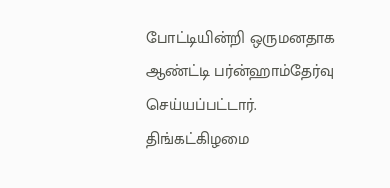போட்டியின்றி ஒருமனதாக ஆண்ட்டி பர்ன்ஹாம்தேர்வு செய்யப்பட்டார். திங்கட்கிழமை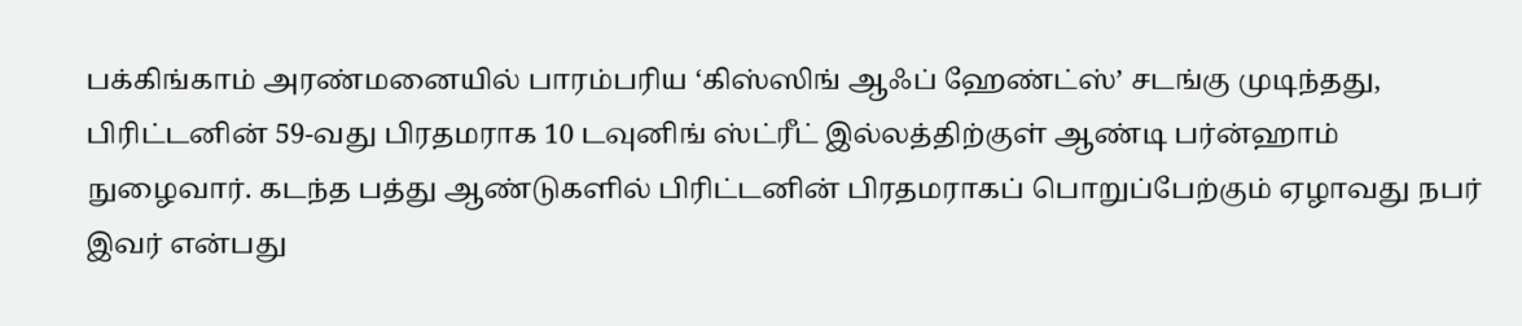பக்கிங்காம் அரண்மனையில் பாரம்பரிய ‘கிஸ்ஸிங் ஆஃப் ஹேண்ட்ஸ்’ சடங்கு முடிந்தது, பிரிட்டனின் 59-வது பிரதமராக 10 டவுனிங் ஸ்ட்ரீட் இல்லத்திற்குள் ஆண்டி பர்ன்ஹாம் நுழைவார். கடந்த பத்து ஆண்டுகளில் பிரிட்டனின் பிரதமராகப் பொறுப்பேற்கும் ஏழாவது நபர் இவர் என்பது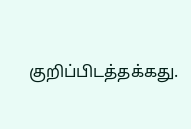குறிப்பிடத்தக்கது.